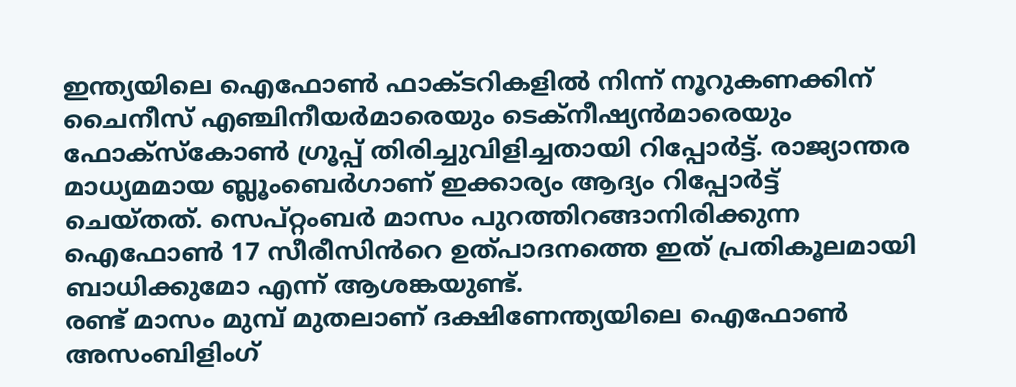ഇന്ത്യയിലെ ഐഫോൺ ഫാക്ടറികളിൽ നിന്ന് നൂറുകണക്കിന് ചൈനീസ് എഞ്ചിനീയർമാരെയും ടെക്നീഷ്യൻമാരെയും ഫോക്സ്കോൺ ഗ്രൂപ്പ് തിരിച്ചുവിളിച്ചതായി റിപ്പോർട്ട്. രാജ്യാന്തര മാധ്യമമായ ബ്ലൂംബെർഗാണ് ഇക്കാര്യം ആദ്യം റിപ്പോർട്ട് ചെയ്തത്. സെപ്റ്റംബർ മാസം പുറത്തിറങ്ങാനിരിക്കുന്ന ഐഫോൺ 17 സീരീസിൻറെ ഉത്പാദനത്തെ ഇത് പ്രതികൂലമായി ബാധിക്കുമോ എന്ന് ആശങ്കയുണ്ട്.
രണ്ട് മാസം മുമ്പ് മുതലാണ് ദക്ഷിണേന്ത്യയിലെ ഐഫോൺ അസംബിളിംഗ്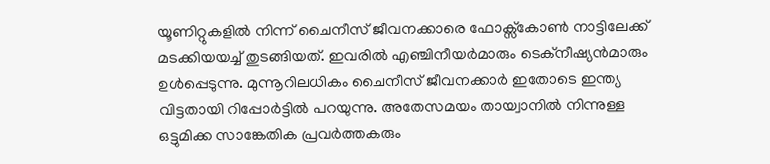യൂണിറ്റുകളിൽ നിന്ന് ചൈനീസ് ജീവനക്കാരെ ഫോക്സ്കോൺ നാട്ടിലേക്ക് മടക്കിയയച്ച് തുടങ്ങിയത്. ഇവരിൽ എഞ്ചിനീയർമാരും ടെക്നീഷ്യൻമാരും ഉൾപ്പെടുന്നു. മുന്നൂറിലധികം ചൈനീസ് ജീവനക്കാർ ഇതോടെ ഇന്ത്യ വിട്ടതായി റിപ്പോർട്ടിൽ പറയുന്നു. അതേസമയം തായ്വാനിൽ നിന്നുള്ള ഒട്ടുമിക്ക സാങ്കേതിക പ്രവർത്തകരും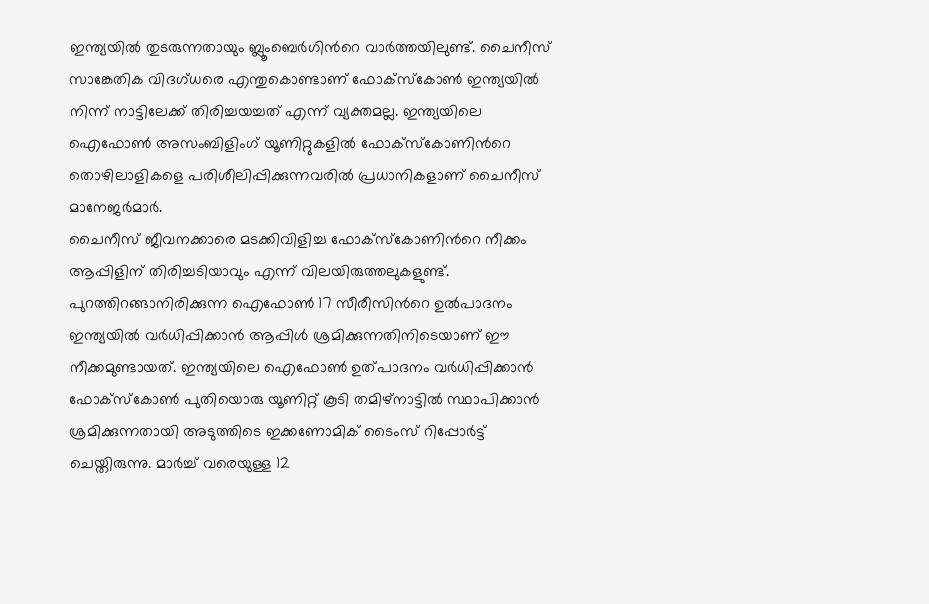ഇന്ത്യയിൽ തുടരുന്നതായും ബ്ലൂംബെർഗിൻറെ വാർത്തയിലുണ്ട്. ചൈനീസ് സാങ്കേതിക വിദഗ്ധരെ എന്തുകൊണ്ടാണ് ഫോക്സ്കോൺ ഇന്ത്യയിൽ നിന്ന് നാട്ടിലേക്ക് തിരിച്ചയച്ചത് എന്ന് വ്യക്തമല്ല. ഇന്ത്യയിലെ ഐഫോൺ അസംബിളിംഗ് യൂണിറ്റുകളിൽ ഫോക്സ്കോണിൻറെ തൊഴിലാളികളെ പരിശീലിപ്പിക്കുന്നവരിൽ പ്രധാനികളാണ് ചൈനീസ് മാനേജർമാർ.
ചൈനീസ് ജീവനക്കാരെ മടക്കിവിളിച്ച ഫോക്സ്കോണിൻറെ നീക്കം ആപ്പിളിന് തിരിച്ചടിയാവും എന്ന് വിലയിരുത്തലുകളുണ്ട്. പുറത്തിറങ്ങാനിരിക്കുന്ന ഐഫോൺ 17 സീരീസിൻറെ ഉൽപാദനം ഇന്ത്യയിൽ വർധിപ്പിക്കാൻ ആപ്പിൾ ശ്രമിക്കുന്നതിനിടെയാണ് ഈ നീക്കമുണ്ടായത്. ഇന്ത്യയിലെ ഐഫോൺ ഉത്പാദനം വർധിപ്പിക്കാൻ ഫോക്സ്കോൺ പുതിയൊരു യൂണിറ്റ് കൂടി തമിഴ്നാട്ടിൽ സ്ഥാപിക്കാൻ ശ്രമിക്കുന്നതായി അടുത്തിടെ ഇക്കണോമിക് ടൈംസ് റിപ്പോർട്ട് ചെയ്തിരുന്നു. മാർച്ച് വരെയുള്ള 12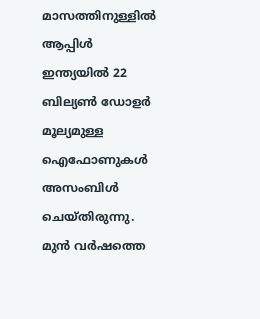മാസത്തിനുള്ളിൽ ആപ്പിൾ ഇന്ത്യയിൽ 22 ബില്യൺ ഡോളർ മൂല്യമുള്ള ഐഫോണുകൾ അസംബിൾ ചെയ്തിരുന്നു. മുൻ വർഷത്തെ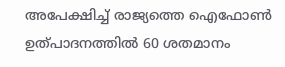അപേക്ഷിച്ച് രാജ്യത്തെ ഐഫോൺ ഉത്പാദനത്തിൽ 60 ശതമാനം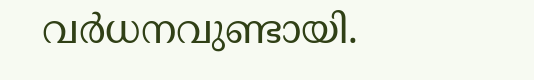വർധനവുണ്ടായി.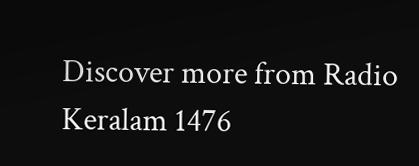Discover more from Radio Keralam 1476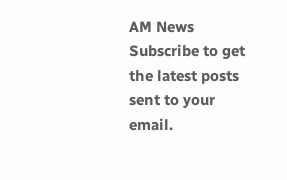AM News
Subscribe to get the latest posts sent to your email.